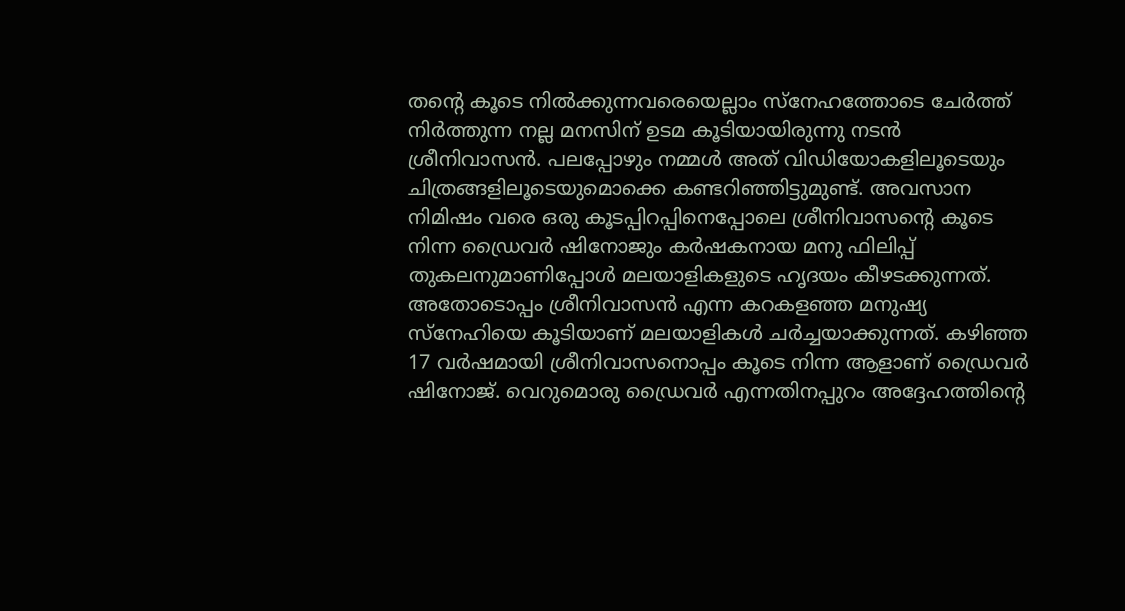തന്റെ കൂടെ നിൽക്കുന്നവരെയെല്ലാം സ്നേഹത്തോടെ ചേർത്ത് നിർത്തുന്ന നല്ല മനസിന് ഉടമ കൂടിയായിരുന്നു നടൻ ശ്രീനിവാസൻ. പലപ്പോഴും നമ്മൾ അത് വിഡിയോകളിലൂടെയും ചിത്രങ്ങളിലൂടെയുമൊക്കെ കണ്ടറിഞ്ഞിട്ടുമുണ്ട്. അവസാന നിമിഷം വരെ ഒരു കൂടപ്പിറപ്പിനെപ്പോലെ ശ്രീനിവാസന്റെ കൂടെ നിന്ന ഡ്രൈവർ ഷിനോജും കർഷകനായ മനു ഫിലിപ്പ് തുകലനുമാണിപ്പോൾ മലയാളികളുടെ ഹൃദയം കീഴടക്കുന്നത്.
അതോടൊപ്പം ശ്രീനിവാസൻ എന്ന കറകളഞ്ഞ മനുഷ്യ സ്നേഹിയെ കൂടിയാണ് മലയാളികൾ ചർച്ചയാക്കുന്നത്. കഴിഞ്ഞ 17 വർഷമായി ശ്രീനിവാസനൊപ്പം കൂടെ നിന്ന ആളാണ് ഡ്രൈവർ ഷിനോജ്. വെറുമൊരു ഡ്രൈവർ എന്നതിനപ്പുറം അദ്ദേഹത്തിന്റെ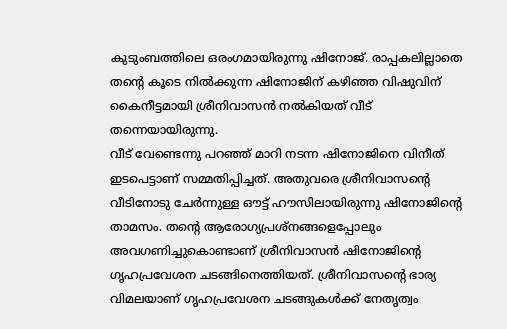കുടുംബത്തിലെ ഒരംഗമായിരുന്നു ഷിനോജ്. രാപ്പകലില്ലാതെ തന്റെ കൂടെ നിൽക്കുന്ന ഷിനോജിന് കഴിഞ്ഞ വിഷുവിന് കൈനീട്ടമായി ശ്രീനിവാസൻ നൽകിയത് വീട് തന്നെയായിരുന്നു.
വീട് വേണ്ടെന്നു പറഞ്ഞ് മാറി നടന്ന ഷിനോജിനെ വിനീത് ഇടപെട്ടാണ് സമ്മതിപ്പിച്ചത്. അതുവരെ ശ്രീനിവാസന്റെ വീടിനോടു ചേർന്നുള്ള ഔട്ട് ഹൗസിലായിരുന്നു ഷിനോജിന്റെ താമസം. തന്റെ ആരോഗ്യപ്രശ്നങ്ങളെപ്പോലും അവഗണിച്ചുകൊണ്ടാണ് ശ്രീനിവാസൻ ഷിനോജിന്റെ ഗൃഹപ്രവേശന ചടങ്ങിനെത്തിയത്. ശ്രീനിവാസന്റെ ഭാര്യ വിമലയാണ് ഗൃഹപ്രവേശന ചടങ്ങുകൾക്ക് നേതൃത്വം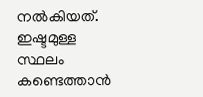നൽകിയത്.
ഇഷ്ടമുള്ള സ്ഥലം കണ്ടെത്താൻ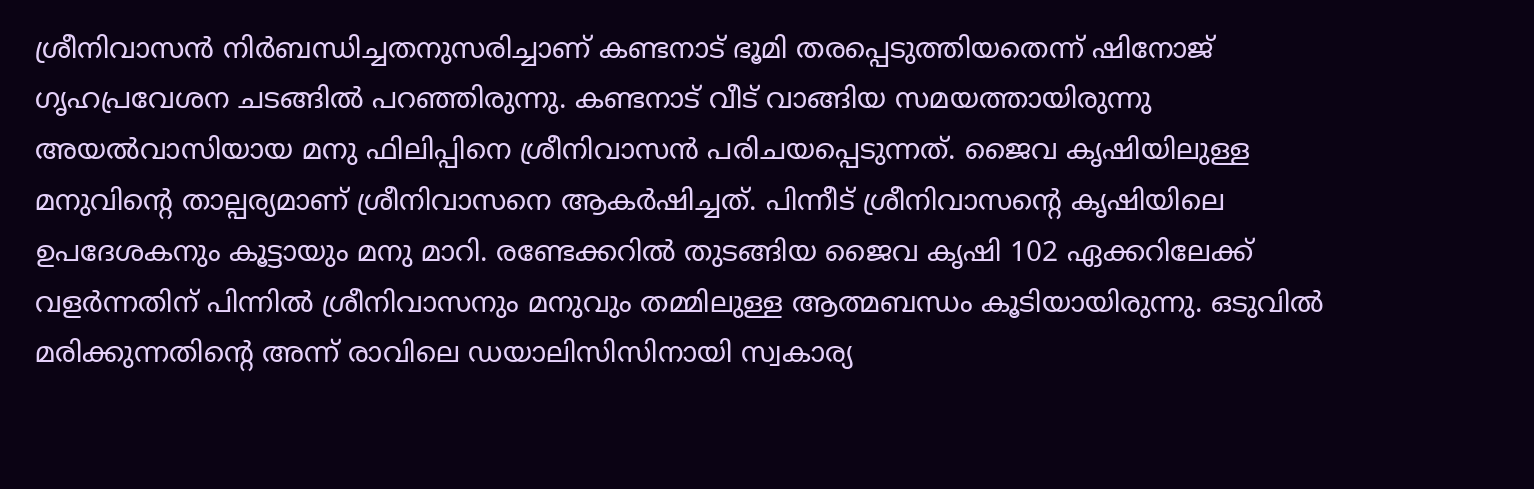ശ്രീനിവാസൻ നിർബന്ധിച്ചതനുസരിച്ചാണ് കണ്ടനാട് ഭൂമി തരപ്പെടുത്തിയതെന്ന് ഷിനോജ് ഗൃഹപ്രവേശന ചടങ്ങിൽ പറഞ്ഞിരുന്നു. കണ്ടനാട് വീട് വാങ്ങിയ സമയത്തായിരുന്നു അയൽവാസിയായ മനു ഫിലിപ്പിനെ ശ്രീനിവാസൻ പരിചയപ്പെടുന്നത്. ജൈവ കൃഷിയിലുള്ള മനുവിന്റെ താല്പര്യമാണ് ശ്രീനിവാസനെ ആകർഷിച്ചത്. പിന്നീട് ശ്രീനിവാസന്റെ കൃഷിയിലെ ഉപദേശകനും കൂട്ടായും മനു മാറി. രണ്ടേക്കറിൽ തുടങ്ങിയ ജൈവ കൃഷി 102 ഏക്കറിലേക്ക് വളർന്നതിന് പിന്നിൽ ശ്രീനിവാസനും മനുവും തമ്മിലുള്ള ആത്മബന്ധം കൂടിയായിരുന്നു. ഒടുവിൽ മരിക്കുന്നതിന്റെ അന്ന് രാവിലെ ഡയാലിസിസിനായി സ്വകാര്യ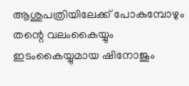ആശുപത്രിയിലേക്ക് പോകുമ്പോഴും തന്റെ വലംകൈയ്യും ഇടംകൈയ്യുമായ ഷിനോജും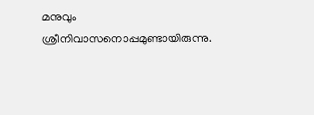മനുവും ശ്രീനിവാസനൊപ്പമുണ്ടായിരുന്നു.